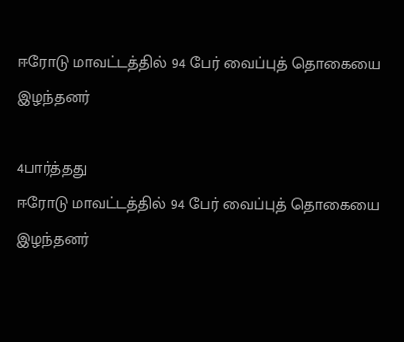ஈரோடு மாவட்டத்தில் 94 பேர் வைப்புத் தொகையை இழந்தனர்

4பார்த்தது
ஈரோடு மாவட்டத்தில் 94 பேர் வைப்புத் தொகையை இழந்தனர்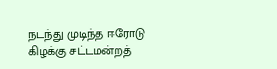நடந்து முடிந்த ஈரோடு கிழக்கு சட்டமன்றத்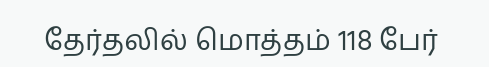தேர்தலில் மொத்தம் 118 பேர்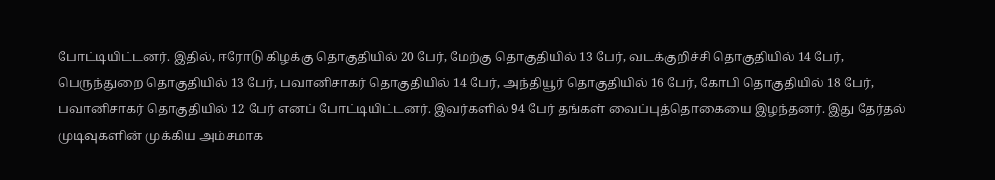போட்டியிட்டனர். இதில், ஈரோடு கிழக்கு தொகுதியில் 20 பேர், மேற்கு தொகுதியில் 13 பேர், வடக்குறிச்சி தொகுதியில் 14 பேர், பெருந்துறை தொகுதியில் 13 பேர், பவானிசாகர் தொகுதியில் 14 பேர், அந்தியூர் தொகுதியில் 16 பேர், கோபி தொகுதியில் 18 பேர், பவானிசாகர் தொகுதியில் 12 பேர் எனப் போட்டியிட்டனர். இவர்களில் 94 பேர் தங்கள் வைப்புத்தொகையை இழந்தனர். இது தேர்தல் முடிவுகளின் முக்கிய அம்சமாக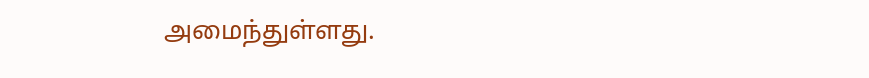அமைந்துள்ளது.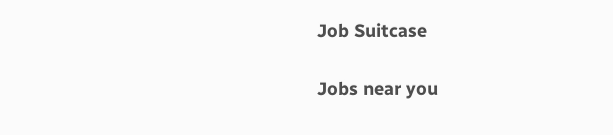Job Suitcase

Jobs near you